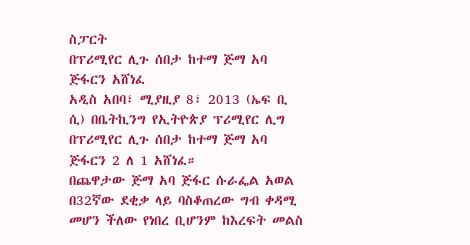ስፓርት
በፕሪሚየር ሊጉ ሰበታ ከተማ ጅማ አባ ጅፋርን አሸነፈ
አዲስ አበባ፣ ሚያዚያ 8፣ 2013 (ኤፍ ቢ ሲ) በቤትኪንግ የኢትዮጵያ ፕሪሚየር ሊግ በፕሪሚየር ሊጉ ሰበታ ከተማ ጅማ አባ ጅፋርን 2 ለ 1 አሸነፈ።
በጨዋታው ጅማ አባ ጅፋር ሱራፌል አወል በ32ኛው ደቂቃ ላይ ባስቆጠረው ግብ ቀዳሚ መሆን ችለው የነበረ ቢሆንም ከእረፍት መልስ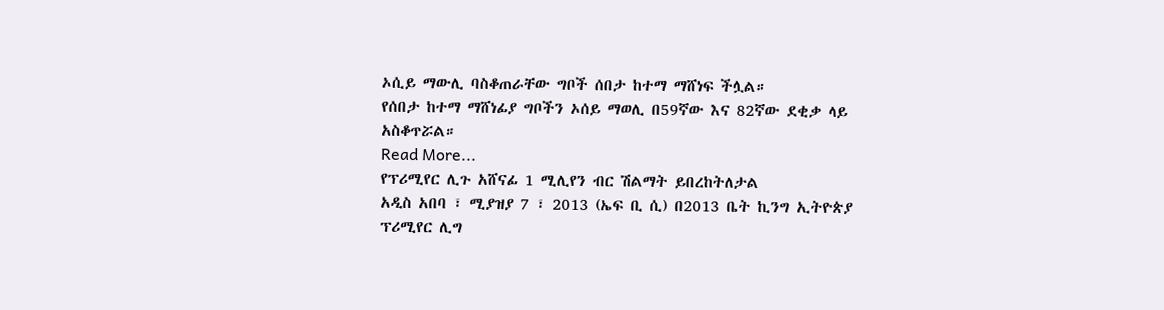ኦሲይ ማውሊ ባስቆጠራቸው ግቦች ሰበታ ከተማ ማሸነፍ ችሏል።
የሰበታ ከተማ ማሸነፊያ ግቦችን ኦሰይ ማወሊ በ59ኛው እና 82ኛው ደቂቃ ላይ አስቆጥሯል።
Read More...
የፕሪሚየር ሊጉ አሸናፊ 1 ሚሊየን ብር ሽልማት ይበረከትለታል
አዲስ አበባ ፣ ሚያዝያ 7 ፣ 2013 (ኤፍ ቢ ሲ) በ2013 ቤት ኪንግ ኢትዮጵያ ፕሪሚየር ሊግ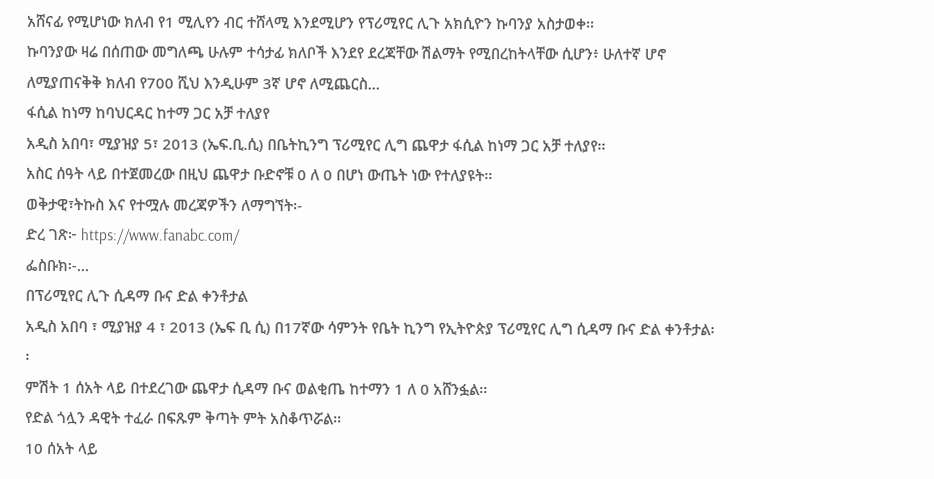አሸናፊ የሚሆነው ክለብ የ1 ሚሊየን ብር ተሸላሚ እንደሚሆን የፕሪሚየር ሊጉ አክሲዮን ኩባንያ አስታወቀ፡፡
ኩባንያው ዛሬ በሰጠው መግለጫ ሁሉም ተሳታፊ ክለቦች እንደየ ደረጃቸው ሽልማት የሚበረከትላቸው ሲሆን፥ ሁለተኛ ሆኖ ለሚያጠናቅቅ ክለብ የ700 ሺህ እንዲሁም 3ኛ ሆኖ ለሚጨርስ…
ፋሲል ከነማ ከባህርዳር ከተማ ጋር አቻ ተለያየ
አዲስ አበባ፣ ሚያዝያ 5፣ 2013 (ኤፍ.ቢ.ሲ) በቤትኪንግ ፕሪሚየር ሊግ ጨዋታ ፋሲል ከነማ ጋር አቻ ተለያየ፡፡
አስር ሰዓት ላይ በተጀመረው በዚህ ጨዋታ ቡድኖቹ 0 ለ 0 በሆነ ውጤት ነው የተለያዩት፡፡
ወቅታዊ፣ትኩስ እና የተሟሉ መረጃዎችን ለማግኘት፡-
ድረ ገጽ፦ https://www.fanabc.com/
ፌስቡክ፡-…
በፕሪሚየር ሊጉ ሲዳማ ቡና ድል ቀንቶታል
አዲስ አበባ ፣ ሚያዝያ 4 ፣ 2013 (ኤፍ ቢ ሲ) በ17ኛው ሳምንት የቤት ኪንግ የኢትዮጵያ ፕሪሚየር ሊግ ሲዳማ ቡና ድል ቀንቶታል፡፡
ምሽት 1 ሰአት ላይ በተደረገው ጨዋታ ሲዳማ ቡና ወልቂጤ ከተማን 1 ለ 0 አሸንፏል፡፡
የድል ጎሏን ዳዊት ተፈራ በፍጹም ቅጣት ምት አስቆጥሯል፡፡
10 ሰአት ላይ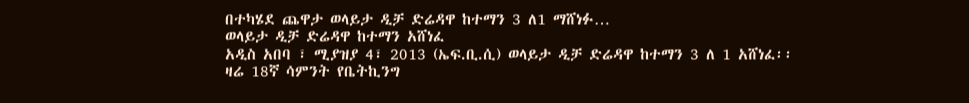በተካሄደ ጨዋታ ወላይታ ዲቻ ድሬዳዋ ከተማን 3 ለ1 ማሸነፉ…
ወላይታ ዲቻ ድሬዳዋ ከተማን አሸነፈ
አዲስ አበባ ፣ ሚያዝያ 4፣ 2013 (ኤፍ.ቢ.ሲ) ወላይታ ዲቻ ድሬዳዋ ከተማን 3 ለ 1 አሸነፈ፡፡
ዛሬ 18ኛ ሳምንት የቤትኪንግ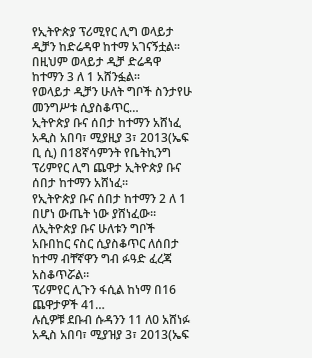የኢትዮጵያ ፕሪሚየር ሊግ ወላይታ ዲቻን ከድሬዳዋ ከተማ አገናኝቷል፡፡
በዚህም ወላይታ ዲቻ ድሬዳዋ ከተማን 3 ለ 1 አሸንፏል፡፡
የወላይታ ዲቻን ሁለት ግቦች ስንታየሁ መንግሥቱ ሲያስቆጥር…
ኢትዮጵያ ቡና ሰበታ ከተማን አሸነፈ
አዲስ አበባ፣ ሚያዚያ 3፣ 2013(ኤፍ ቢ ሲ) በ18ኛሳምንት የቤትኪንግ ፕሪምየር ሊግ ጨዋታ ኢትዮጵያ ቡና ሰበታ ከተማን አሸነፈ፡፡
የኢትዮጵያ ቡና ሰበታ ከተማን 2 ለ 1 በሆነ ውጤት ነው ያሸነፈው፡፡
ለኢትዮጵያ ቡና ሁለቱን ግቦች አቡበከር ናስር ሲያስቆጥር ለሰበታ ከተማ ብቸኛዋን ግብ ፉዓድ ፈረጃ አስቆጥሯል፡፡
ፕሪምየር ሊጉን ፋሲል ከነማ በ16 ጨዋታዎች 41…
ሉሲዎቹ ደቡብ ሱዳንን 11 ለ0 አሸነፉ
አዲስ አበባ፣ ሚያዝያ 3፣ 2013(ኤፍ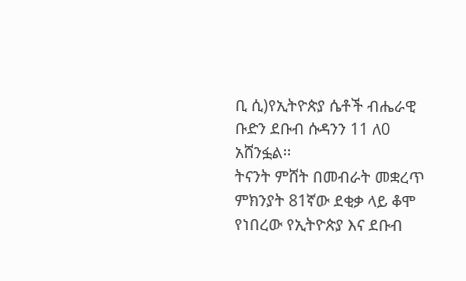ቢ ሲ)የኢትዮጵያ ሴቶች ብሔራዊ ቡድን ደቡብ ሱዳንን 11 ለ0 አሸንፏል፡፡
ትናንት ምሸት በመብራት መቋረጥ ምክንያት 81ኛው ደቂቃ ላይ ቆሞ የነበረው የኢትዮጵያ እና ደቡብ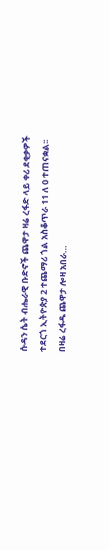ሱዳን ሴት ብሔራዊ ቡድኖች ጨዋታ ዛሬ ረፋድ ላይ ቀሪ ደቂቃዎች ተደርጎ ኢትዮጵያ 2 ተጨማሪ ጎል አስቆጥራ 11 ለ 0 ተጠናቋል፡፡
በዛሬ ረፋዱ ጨዋታ ሎዛ አበራ…